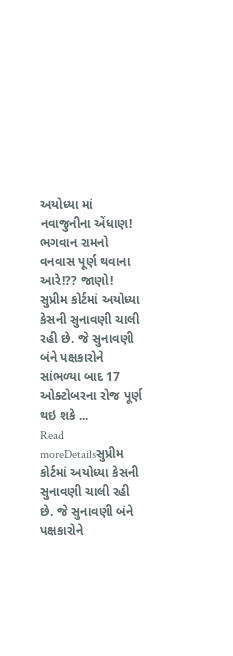અયોધ્યા માં નવાજુનીના એંધાણ! ભગવાન રામનો વનવાસ પૂર્ણ થવાના આરે!?? જાણો!
સુપ્રીમ કોર્ટમાં અયોધ્યા કેસની સુનાવણી ચાલી રહી છે. જે સુનાવણી બંને પક્ષકારોને સાંભળ્યા બાદ 17 ઓક્ટોબરના રોજ પૂર્ણ થઇ શકે ...
Read moreDetailsસુપ્રીમ કોર્ટમાં અયોધ્યા કેસની સુનાવણી ચાલી રહી છે. જે સુનાવણી બંને પક્ષકારોને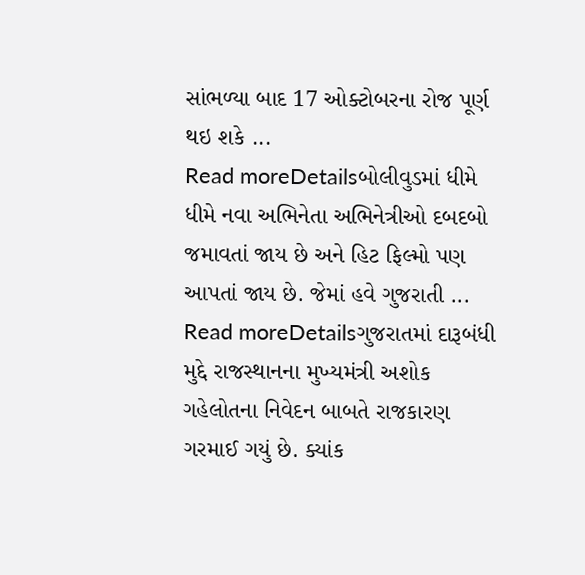સાંભળ્યા બાદ 17 ઓક્ટોબરના રોજ પૂર્ણ થઇ શકે ...
Read moreDetailsબોલીવુડમાં ધીમે ધીમે નવા અભિનેતા અભિનેત્રીઓ દબદબો જમાવતાં જાય છે અને હિટ ફિલ્મો પણ આપતાં જાય છે. જેમાં હવે ગુજરાતી ...
Read moreDetailsગુજરાતમાં દારૂબંધી મુદ્દે રાજસ્થાનના મુખ્યમંત્રી અશોક ગહેલોતના નિવેદન બાબતે રાજકારણ ગરમાઈ ગયું છે. ક્યાંક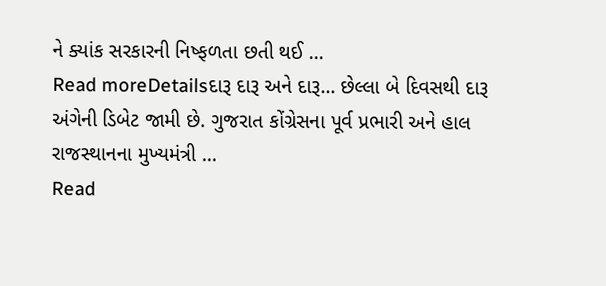ને ક્યાંક સરકારની નિષ્ફળતા છતી થઈ ...
Read moreDetailsદારૂ દારૂ અને દારૂ… છેલ્લા બે દિવસથી દારૂ અંગેની ડિબેટ જામી છે. ગુજરાત કોંગ્રેસના પૂર્વ પ્રભારી અને હાલ રાજસ્થાનના મુખ્યમંત્રી ...
Read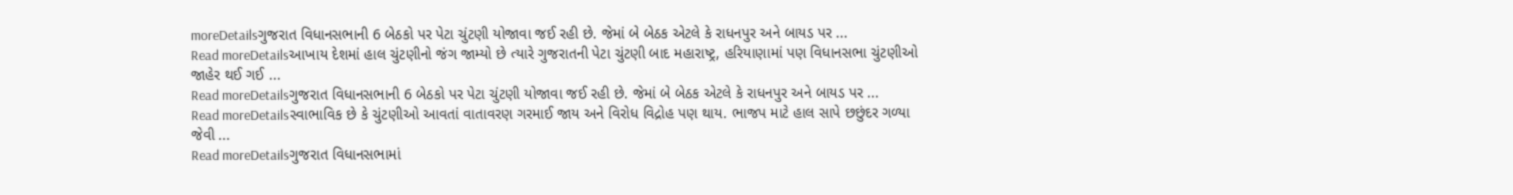moreDetailsગુજરાત વિધાનસભાની 6 બેઠકો પર પેટા ચુંટણી યોજાવા જઈ રહી છે. જેમાં બે બેઠક એટલે કે રાધનપુર અને બાયડ પર ...
Read moreDetailsઆખાય દેશમાં હાલ ચુંટણીનો જંગ જામ્યો છે ત્યારે ગુજરાતની પેટા ચુંટણી બાદ મહારાષ્ટ્ર, હરિયાણામાં પણ વિધાનસભા ચુંટણીઓ જાહેર થઈ ગઈ ...
Read moreDetailsગુજરાત વિધાનસભાની 6 બેઠકો પર પેટા ચુંટણી યોજાવા જઈ રહી છે. જેમાં બે બેઠક એટલે કે રાધનપુર અને બાયડ પર ...
Read moreDetailsસ્વાભાવિક છે કે ચુંટણીઓ આવતાં વાતાવરણ ગરમાઈ જાય અને વિરોધ વિદ્રોહ પણ થાય. ભાજપ માટે હાલ સાપે છછુંદર ગળ્યા જેવી ...
Read moreDetailsગુજરાત વિધાનસભામાં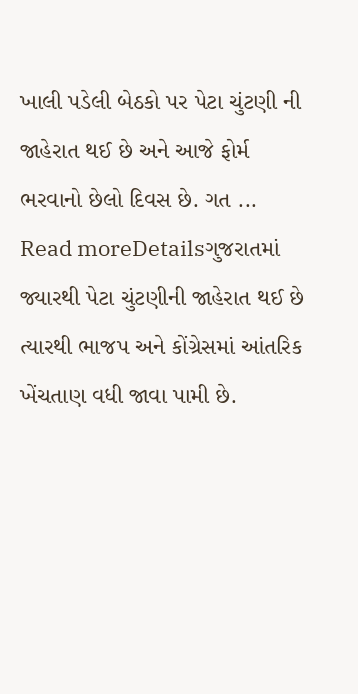ખાલી પડેલી બેઠકો પર પેટા ચુંટણી ની જાહેરાત થઈ છે અને આજે ફોર્મ ભરવાનો છેલો દિવસ છે. ગત ...
Read moreDetailsગુજરાતમાં જ્યારથી પેટા ચુંટણીની જાહેરાત થઈ છે ત્યારથી ભાજપ અને કોંગ્રેસમાં આંતરિક ખેંચતાણ વધી જાવા પામી છે.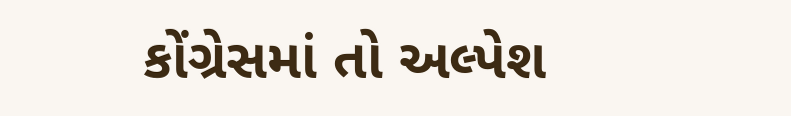કોંગ્રેસમાં તો અલ્પેશ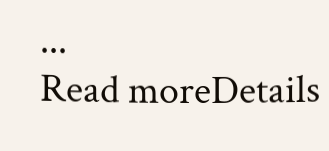...
Read moreDetails